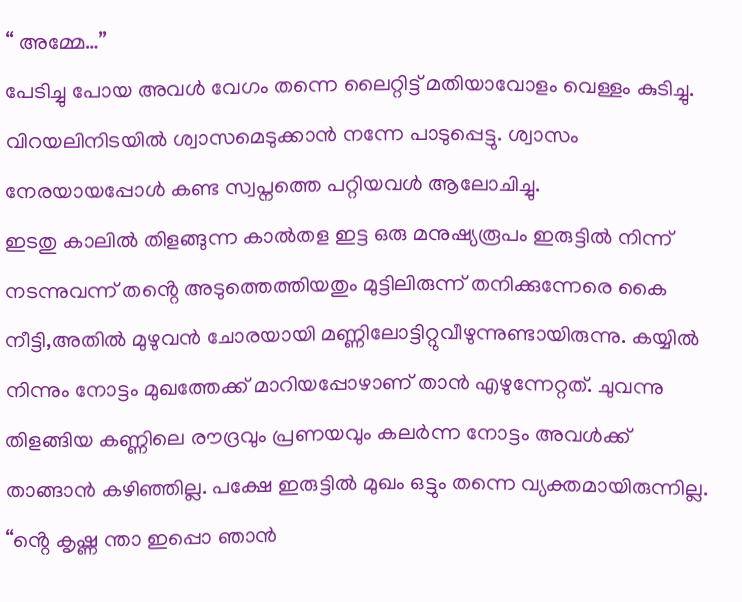“ അമ്മേ…”
പേടിച്ചു പോയ അവൾ വേഗം തന്നെ ലൈറ്റിട്ട് മതിയാവോളം വെള്ളം കുടിച്ചു. വിറയലിനിടയിൽ ശ്വാസമെടുക്കാൻ നന്നേ പാടുപ്പെട്ടു. ശ്വാസം നേരയായപ്പോൾ കണ്ട സ്വപ്നത്തെ പറ്റിയവൾ ആലോചിച്ചു.
ഇടതു കാലിൽ തിളങ്ങുന്ന കാൽതള ഇട്ട ഒരു മനുഷ്യരൂപം ഇരുട്ടിൽ നിന്ന് നടന്നുവന്ന് തൻ്റെ അടുത്തെത്തിയതും മുട്ടിലിരുന്ന് തനിക്കുന്നേരെ കൈ നീട്ടി,അതിൽ മുഴുവൻ ചോരയായി മണ്ണിലോട്ടിറ്റുവീഴുന്നുണ്ടായിരുന്നു. കയ്യിൽ നിന്നും നോട്ടം മുഖത്തേക്ക് മാറിയപ്പോഴാണ് താൻ എഴുന്നേറ്റത്. ചുവന്നു തിളങ്ങിയ കണ്ണിലെ രൗദ്രവും പ്രണയവും കലർന്ന നോട്ടം അവൾക്ക് താങ്ങാൻ കഴിഞ്ഞില്ല. പക്ഷേ ഇരുട്ടിൽ മുഖം ഒട്ടും തന്നെ വ്യക്തമായിരുന്നില്ല.
“ൻ്റെ കൃഷ്ണ ന്താ ഇപ്പൊ ഞാൻ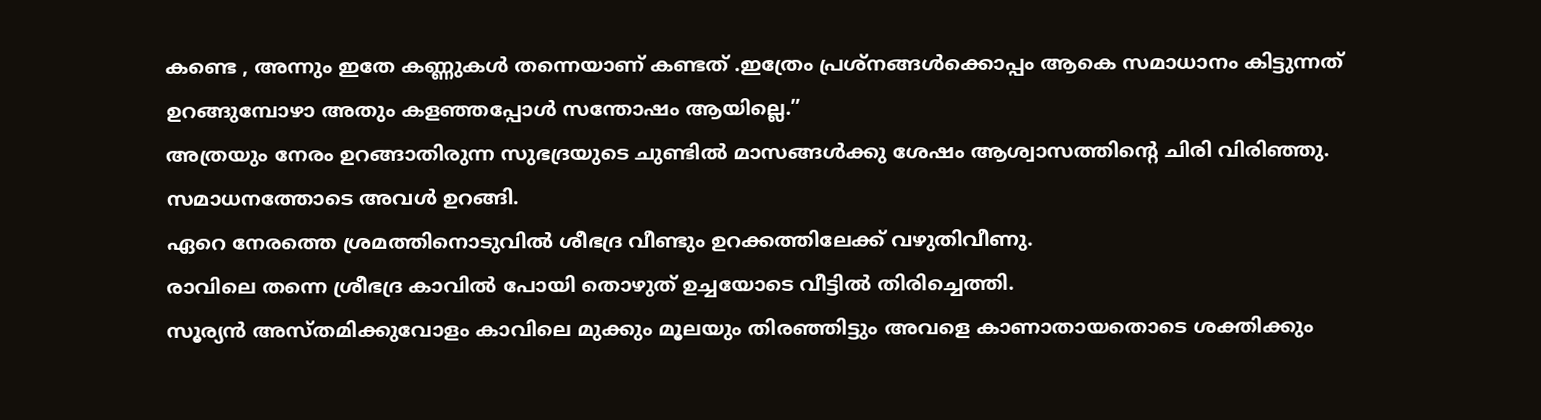കണ്ടെ , അന്നും ഇതേ കണ്ണുകൾ തന്നെയാണ് കണ്ടത് .ഇത്രേം പ്രശ്നങ്ങൾക്കൊപ്പം ആകെ സമാധാനം കിട്ടുന്നത് ഉറങ്ങുമ്പോഴാ അതും കളഞ്ഞപ്പോൾ സന്തോഷം ആയില്ലെ.”
അത്രയും നേരം ഉറങ്ങാതിരുന്ന സുഭദ്രയുടെ ചുണ്ടിൽ മാസങ്ങൾക്കു ശേഷം ആശ്വാസത്തിൻ്റെ ചിരി വിരിഞ്ഞു. സമാധനത്തോടെ അവൾ ഉറങ്ങി.
ഏറെ നേരത്തെ ശ്രമത്തിനൊടുവിൽ ശീഭദ്ര വീണ്ടും ഉറക്കത്തിലേക്ക് വഴുതിവീണു.
രാവിലെ തന്നെ ശ്രീഭദ്ര കാവിൽ പോയി തൊഴുത് ഉച്ചയോടെ വീട്ടിൽ തിരിച്ചെത്തി.
സൂര്യൻ അസ്തമിക്കുവോളം കാവിലെ മുക്കും മൂലയും തിരഞ്ഞിട്ടും അവളെ കാണാതായതൊടെ ശക്തിക്കും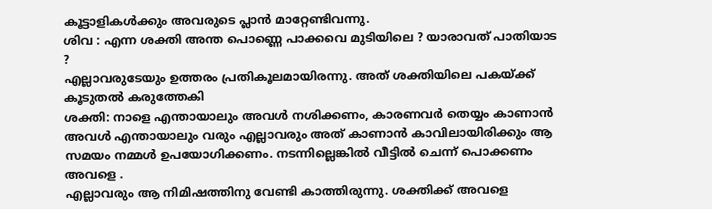കൂട്ടാളികൾക്കും അവരുടെ പ്ലാൻ മാറ്റേണ്ടിവന്നു.
ശിവ : എന്ന ശക്തി അന്ത പൊണ്ണെ പാക്കവെ മുടിയിലെ ? യാരാവത് പാതിയാട ?
എല്ലാവരുടേയും ഉത്തരം പ്രതികൂലമായിരന്നു. അത് ശക്തിയിലെ പകയ്ക്ക് കൂടുതൽ കരുത്തേകി
ശക്തി: നാളെ എന്തായാലും അവൾ നശിക്കണം, കാരണവർ തെയ്യം കാണാൻ അവൾ എന്തായാലും വരും എല്ലാവരും അത് കാണാൻ കാവിലായിരിക്കും ആ സമയം നമ്മൾ ഉപയോഗിക്കണം. നടന്നില്ലെങ്കിൽ വീട്ടിൽ ചെന്ന് പൊക്കണം അവളെ .
എല്ലാവരും ആ നിമിഷത്തിനു വേണ്ടി കാത്തിരുന്നു. ശക്തിക്ക് അവളെ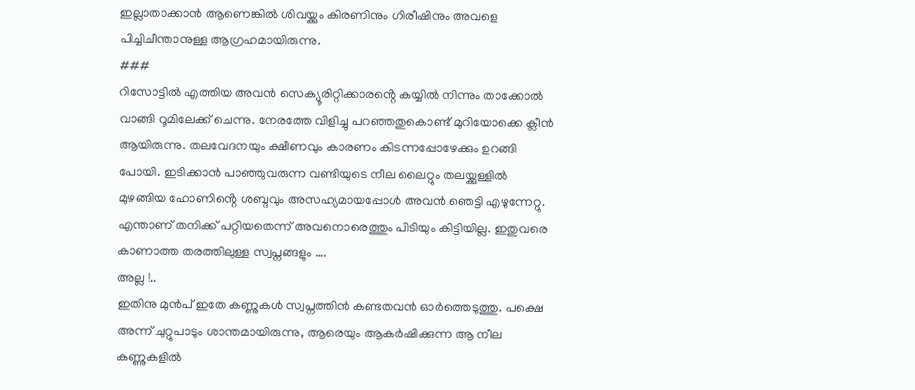ഇല്ലാതാക്കാൻ ആണെങ്കിൽ ശിവയ്ക്കും കിരണിനും ഗിരീഷിനും അവളെ പിച്ചിചീന്താനുള്ള ആഗ്രഹമായിരുന്നു.
###
റിസോട്ടിൽ എത്തിയ അവൻ സെക്യൂരിറ്റിക്കാരൻ്റെ കയ്യിൽ നിന്നും താക്കോൽ വാങ്ങി റൂമിലേക്ക് ചെന്നു. നേരത്തേ വിളിച്ചു പറഞ്ഞതുകൊണ്ട് മുറിയോക്കെ ക്ലീൻ ആയിരുന്നു. തലവേദനയും ക്ഷീണവും കാരണം കിടന്നപ്പോഴേക്കും ഉറങ്ങി പോയി. ഇടിക്കാൻ പാഞ്ഞുവരുന്ന വണ്ടിയുടെ നീല ലൈറ്റും തലയ്ക്കുള്ളിൽ മുഴങ്ങിയ ഹോണിൻ്റെ ശബ്ദവും അസഹ്യമായപ്പോൾ അവൻ ഞെട്ടി എഴുന്നേറ്റു. എന്താണ് തനിക്ക് പറ്റിയതെന്ന് അവനൊരെത്തും പിടിയും കിട്ടിയില്ല. ഇതുവരെ കാണാത്ത തരത്തിലുള്ള സ്വപ്നങ്ങളും ….
അല്ല !..
ഇതിനു മുൻപ് ഇതേ കണ്ണുകൾ സ്വപ്നത്തിൻ കണ്ടതവൻ ഓർത്തെടുത്തു. പക്ഷെ അന്ന് ചുറ്റുപാടും ശാന്തമായിരുന്നു, ആരെയും ആകർഷിക്കുന്ന ആ നീല കണ്ണുകളിൽ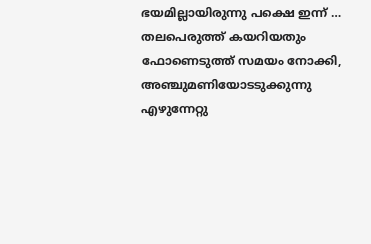ഭയമില്ലായിരുന്നു പക്ഷെ ഇന്ന് …
തലപെരുത്ത് കയറിയതും ഫോണെടുത്ത് സമയം നോക്കി, അഞ്ചുമണിയോടടുക്കുന്നു എഴുന്നേറ്റു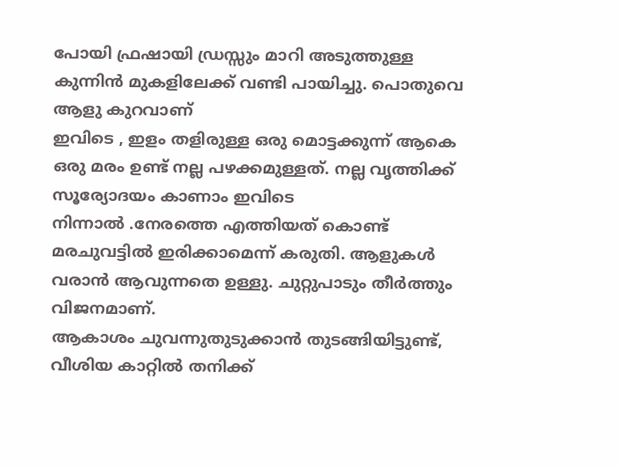പോയി ഫ്രഷായി ഡ്രസ്സും മാറി അടുത്തുള്ള കുന്നിൻ മുകളിലേക്ക് വണ്ടി പായിച്ചു. പൊതുവെ ആളു കുറവാണ്
ഇവിടെ , ഇളം തളിരുള്ള ഒരു മൊട്ടക്കുന്ന് ആകെ ഒരു മരം ഉണ്ട് നല്ല പഴക്കമുള്ളത്. നല്ല വൃത്തിക്ക് സൂര്യോദയം കാണാം ഇവിടെ
നിന്നാൽ .നേരത്തെ എത്തിയത് കൊണ്ട് മരചുവട്ടിൽ ഇരിക്കാമെന്ന് കരുതി. ആളുകൾ വരാൻ ആവുന്നതെ ഉള്ളു. ചുറ്റുപാടും തീർത്തും വിജനമാണ്.
ആകാശം ചുവന്നുതുടുക്കാൻ തുടങ്ങിയിട്ടുണ്ട്, വീശിയ കാറ്റിൽ തനിക്ക്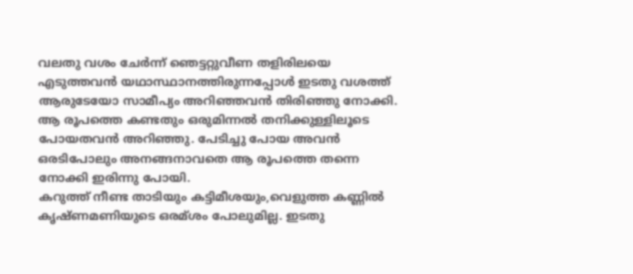വലതു വശം ചേർന്ന് ഞെട്ടറ്റുവീണ തളിരിലയെ എടുത്തവൻ യഥാസ്ഥാനത്തിരുന്നപ്പോൾ ഇടതു വശത്ത് ആരുടേയോ സാമീപ്യം അറിഞ്ഞവൻ തിരിഞ്ഞു നോക്കി. ആ രൂപത്തെ കണ്ടതും ഒരുമിന്നൽ തനിക്കുള്ളിലൂടെ പോയതവൻ അറിഞ്ഞു. പേടിച്ചു പോയ അവൻ ഒരടിപോലും അനങ്ങനാവതെ ആ രൂപത്തെ തന്നെ നോക്കി ഇരിന്നു പോയി.
കറുത്ത് നീണ്ട താടിയും കട്ടിമീശയും,വെളുത്ത കണ്ണിൽ കൃഷ്ണമണിയുടെ ഒരമ്ശം പോലുമില്ല. ഇടതു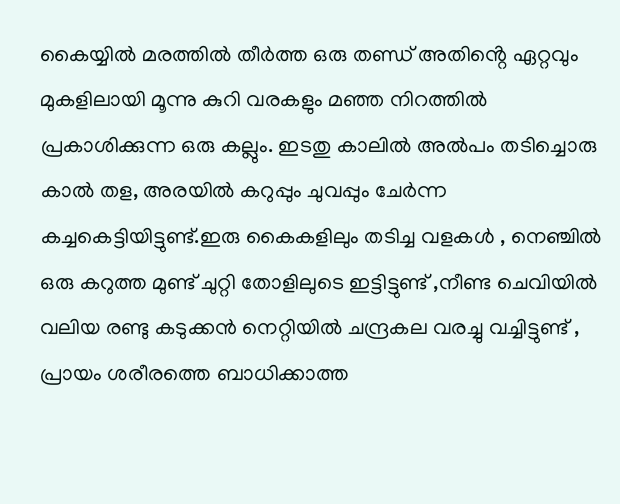കൈയ്യിൽ മരത്തിൽ തീർത്ത ഒരു തണ്ഡ് അതിൻ്റെ ഏറ്റവും മുകളിലായി മൂന്നു കുറി വരകളും മഞ്ഞ നിറത്തിൽ പ്രകാശിക്കുന്ന ഒരു കല്ലും. ഇടതു കാലിൽ അൽപം തടിച്ചൊരു കാൽ തള, അരയിൽ കറുപ്പും ചുവപ്പും ചേർന്ന കച്ചകെട്ടിയിട്ടുണ്ട്.ഇരു കൈകളിലും തടിച്ച വളകൾ , നെഞ്ചിൽ ഒരു കറുത്ത മുണ്ട് ചുറ്റി തോളിലുടെ ഇട്ടിട്ടുണ്ട് ,നീണ്ട ചെവിയിൽ വലിയ രണ്ടു കടുക്കൻ നെറ്റിയിൽ ചന്ദ്രകല വരച്ചു വച്ചിട്ടുണ്ട് , പ്രായം ശരീരത്തെ ബാധിക്കാത്ത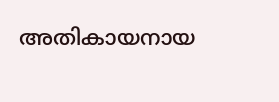അതികായനായ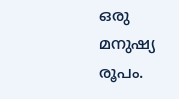ഒരു മനുഷ്യ രൂപം.